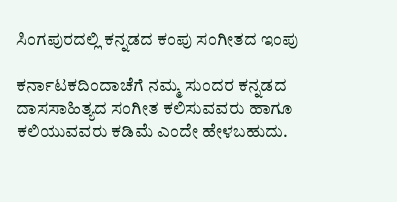ಸಿಂಗಪುರದಲ್ಲಿ ಕನ್ನಡದ ಕಂಪು ಸಂಗೀತದ ಇಂಪು

ಕರ್ನಾಟಕದಿಂದಾಚೆಗೆ ನಮ್ಮ ಸುಂದರ ಕನ್ನಡದ ದಾಸಸಾಹಿತ್ಯದ ಸಂಗೀತ ಕಲಿಸುವವರು ಹಾಗೂ ಕಲಿಯುವವರು ಕಡಿಮೆ ಎಂದೇ ಹೇಳಬಹುದು.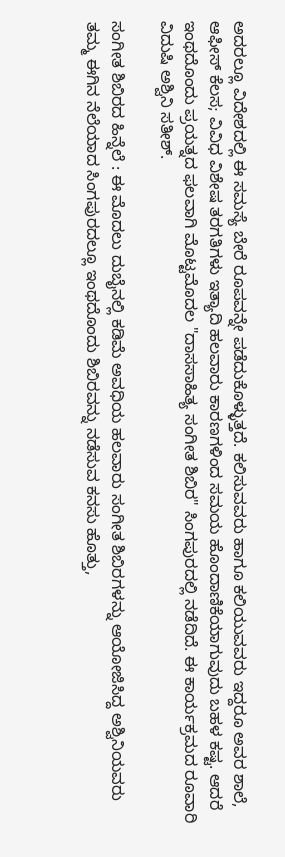ಅದರಲ್ಲೂ ವಿದೇಶದಲ್ಲಿ ಈ ಸಮಸ್ಯೆ ಬೇರೆ ರೂಪವನ್ನೇ ಪಡೆದುಕೊಳ್ಳುತ್ತದೆ. ಕಲಿಸುವವರು ಹಾಗೂ ಕಲಿಯುವವರು ಇದ್ದರೂ ಅವರ ಶಾಲೆ, ಆಫೀಸ್ ಕೆಲಸ; ವಿವಿಧ ವಿಶೇಷ ತರಗತಿಗಳು ಇತ್ಯಾದಿ ಹಲವಾರು ಕಾರಣಗಳಿಂದ ಸಮಯ ಹೊಂದಾಣಿಕೆಯಾಗುವುದು ಬಹಳ ಕಷ್ಟ. ಆದರೆ ಇಂಥದೊಂದು ಪ್ರಯತ್ನದ ಫಲವಾಗಿ ಮೊಟ್ಟಮೊದಲ "ದಾಸಸಾಹಿತ್ಯ ಸಂಗೀತ ಶಿಬಿರ" ಸಿಂಗಪುರದಲ್ಲಿ ನಡೆದಿದೆ. ಈ ಕಾರ್ಯಕ್ರಮದ ರೂವಾರಿ ವಿದುಷಿ ಅಶ್ವಿನಿ ಸತೀಶ್.

ಸಂಗೀತ ಶಿಬಿರದ ಹಿನ್ನೆಲೆ : ಈ ಮೊದಲು ದುಬೈನಲ್ಲಿ ಕಡಿಮೆ ಅವಧಿಯ ಹಲವಾರು ಸಂಗೀತ ಶಿಬಿರಗಳನ್ನು ಆಯೋಜಿಸಿದ್ದ ಅಶ್ವಿನಿಯವರು ತಮ್ಮ ಈಗಿನ ನೆಲೆಯಾದ ಸಿಂಗಪುರದಲ್ಲೂ ಇಂಥದೊಂದು ಶಿಬಿರವನ್ನು ನಡೆಸುವ ಕನಸು ಹೊತ್ತು,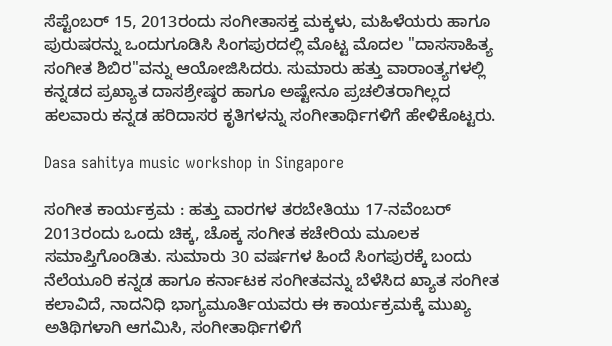ಸೆಪ್ಟೆಂಬರ್ 15, 2013ರಂದು ಸಂಗೀತಾಸಕ್ತ ಮಕ್ಕಳು, ಮಹಿಳೆಯರು ಹಾಗೂ ಪುರುಷರನ್ನು ಒಂದುಗೂಡಿಸಿ ಸಿಂಗಪುರದಲ್ಲಿ ಮೊಟ್ಟ ಮೊದಲ "ದಾಸಸಾಹಿತ್ಯ ಸಂಗೀತ ಶಿಬಿರ"ವನ್ನು ಆಯೋಜಿಸಿದರು. ಸುಮಾರು ಹತ್ತು ವಾರಾಂತ್ಯಗಳಲ್ಲಿ ಕನ್ನಡದ ಪ್ರಖ್ಯಾತ ದಾಸಶ್ರೇಷ್ಠರ ಹಾಗೂ ಅಷ್ಟೇನೂ ಪ್ರಚಲಿತರಾಗಿಲ್ಲದ ಹಲವಾರು ಕನ್ನಡ ಹರಿದಾಸರ ಕೃತಿಗಳನ್ನು ಸಂಗೀತಾರ್ಥಿಗಳಿಗೆ ಹೇಳಿಕೊಟ್ಟರು.

Dasa sahitya music workshop in Singapore

ಸಂಗೀತ ಕಾರ್ಯಕ್ರಮ : ಹತ್ತು ವಾರಗಳ ತರಬೇತಿಯು 17-ನವೆಂಬರ್ 2013ರಂದು ಒಂದು ಚಿಕ್ಕ, ಚೊಕ್ಕ ಸಂಗೀತ ಕಚೇರಿಯ ಮೂಲಕ ಸಮಾಪ್ತಿಗೊಂಡಿತು. ಸುಮಾರು 30 ವರ್ಷಗಳ ಹಿಂದೆ ಸಿಂಗಪುರಕ್ಕೆ ಬಂದು ನೆಲೆಯೂರಿ ಕನ್ನಡ ಹಾಗೂ ಕರ್ನಾಟಕ ಸಂಗೀತವನ್ನು ಬೆಳೆಸಿದ ಖ್ಯಾತ ಸಂಗೀತ ಕಲಾವಿದೆ, ನಾದನಿಧಿ ಭಾಗ್ಯಮೂರ್ತಿಯವರು ಈ ಕಾರ್ಯಕ್ರಮಕ್ಕೆ ಮುಖ್ಯ ಅತಿಥಿಗಳಾಗಿ ಆಗಮಿಸಿ, ಸಂಗೀತಾರ್ಥಿಗಳಿಗೆ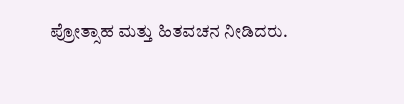ಪ್ರೋತ್ಸಾಹ ಮತ್ತು ಹಿತವಚನ ನೀಡಿದರು.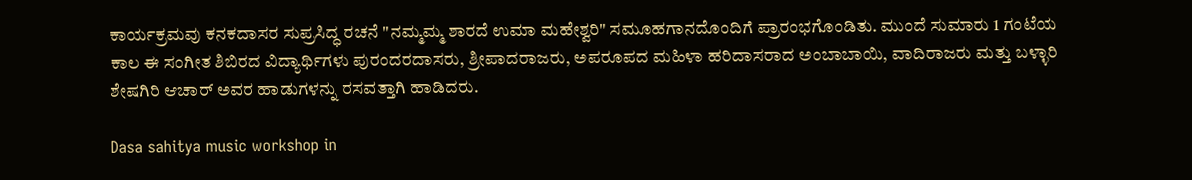ಕಾರ್ಯಕ್ರಮವು ಕನಕದಾಸರ ಸುಪ್ರಸಿದ್ಧ ರಚನೆ "ನಮ್ಮಮ್ಮ ಶಾರದೆ ಉಮಾ ಮಹೇಶ್ವರಿ" ಸಮೂಹಗಾನದೊಂದಿಗೆ ಪ್ರಾರಂಭಗೊಂಡಿತು. ಮುಂದೆ ಸುಮಾರು 1 ಗಂಟೆಯ ಕಾಲ ಈ ಸಂಗೀತ ಶಿಬಿರದ ವಿದ್ಯಾರ್ಥಿಗಳು ಪುರಂದರದಾಸರು, ಶ್ರೀಪಾದರಾಜರು, ಅಪರೂಪದ ಮಹಿಳಾ ಹರಿದಾಸರಾದ ಅಂಬಾಬಾಯಿ, ವಾದಿರಾಜರು ಮತ್ತು ಬಳ್ಳಾರಿ ಶೇಷಗಿರಿ ಆಚಾರ್‌ ಅವರ ಹಾಡುಗಳನ್ನು ರಸವತ್ತಾಗಿ ಹಾಡಿದರು.

Dasa sahitya music workshop in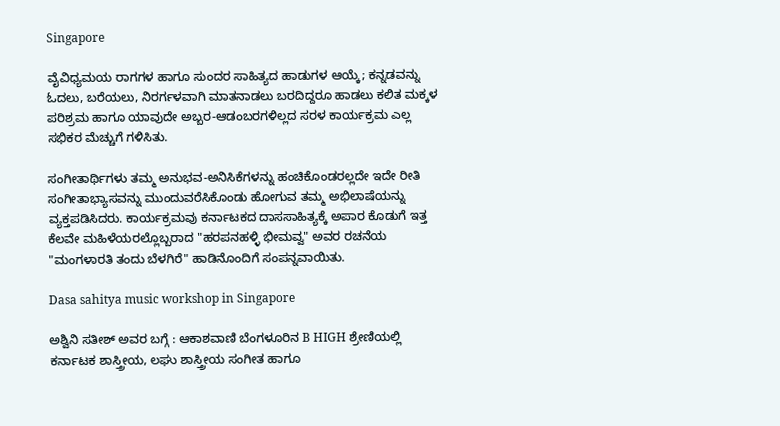Singapore

ವೈವಿಧ್ಯಮಯ ರಾಗಗಳ ಹಾಗೂ ಸುಂದರ ಸಾಹಿತ್ಯದ ಹಾಡುಗಳ ಆಯ್ಕೆ; ಕನ್ನಡವನ್ನು ಓದಲು, ಬರೆಯಲು, ನಿರರ್ಗಳವಾಗಿ ಮಾತನಾಡಲು ಬರದಿದ್ದರೂ ಹಾಡಲು ಕಲಿತ ಮಕ್ಕಳ ಪರಿಶ್ರಮ ಹಾಗೂ ಯಾವುದೇ ಅಬ್ಬರ-ಆಡಂಬರಗಳಿಲ್ಲದ ಸರಳ ಕಾರ್ಯಕ್ರಮ ಎಲ್ಲ ಸಭಿಕರ ಮೆಚ್ಚುಗೆ ಗಳಿಸಿತು.

ಸಂಗೀತಾರ್ಥಿಗಳು ತಮ್ಮ ಅನುಭವ-ಅನಿಸಿಕೆಗಳನ್ನು ಹಂಚಿಕೊಂಡರಲ್ಲದೇ ಇದೇ ರೀತಿ ಸಂಗೀತಾಭ್ಯಾಸವನ್ನು ಮುಂದುವರೆಸಿಕೊಂಡು ಹೋಗುವ ತಮ್ಮ ಅಭಿಲಾಷೆಯನ್ನು ವ್ಯಕ್ತಪಡಿಸಿದರು. ಕಾರ್ಯಕ್ರಮವು ಕರ್ನಾಟಕದ ದಾಸಸಾಹಿತ್ಯಕ್ಕೆ ಅಪಾರ ಕೊಡುಗೆ ಇತ್ತ ಕೆಲವೇ ಮಹಿಳೆಯರಲ್ಲೊಬ್ಬರಾದ "ಹರಪನಹಳ್ಳಿ ಭೀಮವ್ವ" ಅವರ ರಚನೆಯ "ಮಂಗಳಾರತಿ ತಂದು ಬೆಳಗಿರೆ" ಹಾಡಿನೊಂದಿಗೆ ಸಂಪನ್ನವಾಯಿತು.

Dasa sahitya music workshop in Singapore

ಅಶ್ವಿನಿ ಸತೀಶ್ ಅವರ ಬಗ್ಗೆ : ಆಕಾಶವಾಣಿ ಬೆಂಗಳೂರಿನ B HIGH ಶ್ರೇಣಿಯಲ್ಲಿ ಕರ್ನಾಟಕ ಶಾಸ್ತ್ರೀಯ, ಲಘು ಶಾಸ್ತ್ರೀಯ ಸಂಗೀತ ಹಾಗೂ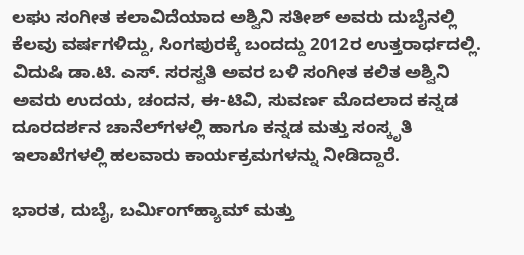ಲಘು ಸಂಗೀತ ಕಲಾವಿದೆಯಾದ ಅಶ್ವಿನಿ ಸತೀಶ್ ಅವರು ದುಬೈನಲ್ಲಿ ಕೆಲವು ವರ್ಷಗಳಿದ್ದು, ಸಿಂಗಪುರಕ್ಕೆ ಬಂದದ್ದು 2012ರ ಉತ್ತರಾರ್ಧದಲ್ಲಿ. ವಿದುಷಿ ಡಾ.ಟಿ. ಎಸ್. ಸರಸ್ವತಿ ಅವರ ಬಳಿ ಸಂಗೀತ ಕಲಿತ ಅಶ್ವಿನಿ ಅವರು ಉದಯ, ಚಂದನ, ಈ-ಟಿವಿ, ಸುವರ್ಣ ಮೊದಲಾದ ಕನ್ನಡ ದೂರದರ್ಶನ ಚಾನೆಲ್‌ಗಳಲ್ಲಿ ಹಾಗೂ ಕನ್ನಡ ಮತ್ತು ಸಂಸ್ಕೃತಿ ಇಲಾಖೆಗಳಲ್ಲಿ ಹಲವಾರು ಕಾರ್ಯಕ್ರಮಗಳನ್ನು ನೀಡಿದ್ದಾರೆ.

ಭಾರತ, ದುಬೈ, ಬರ್ಮಿಂಗ್‌ಹ್ಯಾಮ್ ಮತ್ತು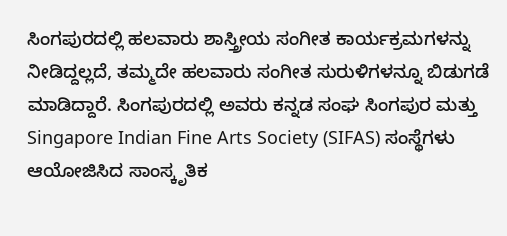ಸಿಂಗಪುರದಲ್ಲಿ ಹಲವಾರು ಶಾಸ್ತ್ರೀಯ ಸಂಗೀತ ಕಾರ್ಯಕ್ರಮಗಳನ್ನು ನೀಡಿದ್ದಲ್ಲದೆ, ತಮ್ಮದೇ ಹಲವಾರು ಸಂಗೀತ ಸುರುಳಿಗಳನ್ನೂ ಬಿಡುಗಡೆ ಮಾಡಿದ್ದಾರೆ. ಸಿಂಗಪುರದಲ್ಲಿ ಅವರು ಕನ್ನಡ ಸಂಘ ಸಿಂಗಪುರ ಮತ್ತು Singapore Indian Fine Arts Society (SIFAS) ಸಂಸ್ಥೆಗಳು ಆಯೋಜಿಸಿದ ಸಾಂಸ್ಕೃತಿಕ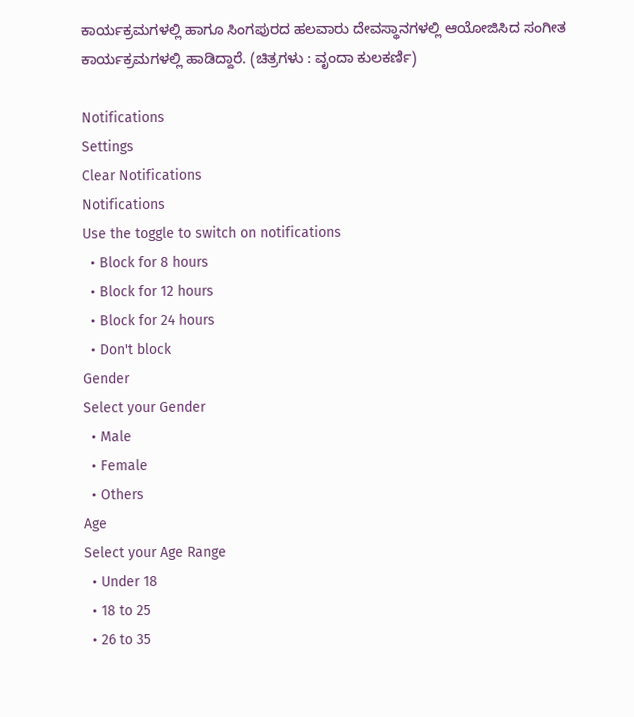ಕಾರ್ಯಕ್ರಮಗಳಲ್ಲಿ ಹಾಗೂ ಸಿಂಗಪುರದ ಹಲವಾರು ದೇವಸ್ಥಾನಗಳಲ್ಲಿ ಆಯೋಜಿಸಿದ ಸಂಗೀತ ಕಾರ್ಯಕ್ರಮಗಳಲ್ಲಿ ಹಾಡಿದ್ದಾರೆ. (ಚಿತ್ರಗಳು : ವೃಂದಾ ಕುಲಕರ್ಣಿ)

Notifications
Settings
Clear Notifications
Notifications
Use the toggle to switch on notifications
  • Block for 8 hours
  • Block for 12 hours
  • Block for 24 hours
  • Don't block
Gender
Select your Gender
  • Male
  • Female
  • Others
Age
Select your Age Range
  • Under 18
  • 18 to 25
  • 26 to 35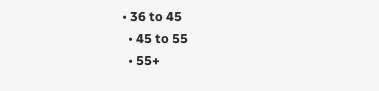• 36 to 45
  • 45 to 55
  • 55+